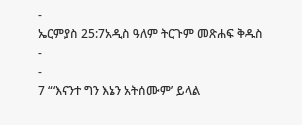-
ኤርምያስ 25:7አዲስ ዓለም ትርጉም መጽሐፍ ቅዱስ
-
-
7 “‘እናንተ ግን እኔን አትሰሙም’ ይላል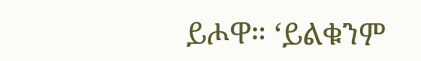ይሖዋ። ‘ይልቁንም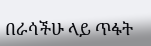በራሳችሁ ላይ ጥፋት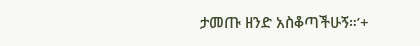ታመጡ ዘንድ አስቆጣችሁኝ።’+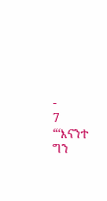-
7 “‘እናንተ ግን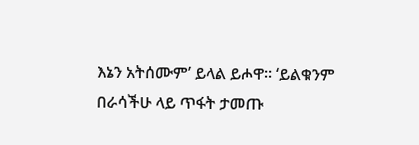እኔን አትሰሙም’ ይላል ይሖዋ። ‘ይልቁንም በራሳችሁ ላይ ጥፋት ታመጡ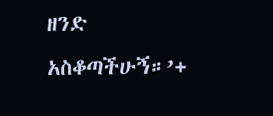ዘንድ አስቆጣችሁኝ።’+